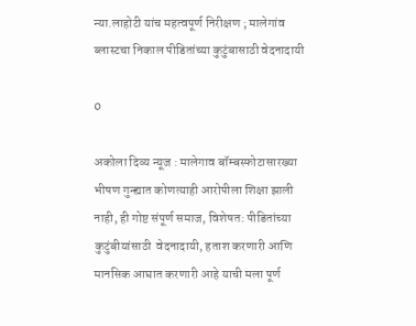न्या.लाहोटी यांच महत्वपूर्ण निरीक्षण ; मालेगांव ब्लास्टचा निकाल पीडितांच्या कुटुंबासाठी वेदनादायी

0

अकोला दिव्य न्यूज : मालेगाव बॉम्बस्फोटासारख्या भीषण गुन्ह्यात कोणत्याही आरोपीला शिक्षा झाली नाही, ही गोष्ट संपूर्ण समाज, विशेषत: पीडितांच्या कुटुंबीयांसाठी  वेदनादायी, हताश करणारी आणि मानसिक आघात करणारी आहे याची मला पूर्ण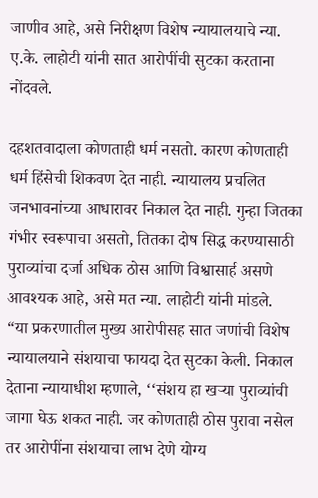जाणीव आहे, असे निरीक्षण विशेष न्यायालयाचे न्या. ए.के. लाहोटी यांनी सात आरोपींची सुटका करताना नोंदवले.

दहशतवादाला कोणताही धर्म नसतो. कारण कोणताही धर्म हिंसेची शिकवण देत नाही. न्यायालय प्रचलित जनभावनांच्या आधारावर निकाल देत नाही. गुन्हा जितका गंभीर स्वरूपाचा असतो, तितका दोष सिद्ध करण्यासाठी पुराव्यांचा दर्जा अधिक ठोस आणि विश्वासार्ह असणे आवश्यक आहे, असे मत न्या. लाहोटी यांनी मांडले.
“या प्रकरणातील मुख्य आरोपीसह सात जणांची विशेष न्यायालयाने संशयाचा फायदा देत सुटका केली. निकाल देताना न्यायाधीश म्हणाले, ‘‘संशय हा खऱ्या पुराव्यांची जागा घेऊ शकत नाही. जर कोणताही ठोस पुरावा नसेल तर आरोपींना संशयाचा लाभ देणे योग्य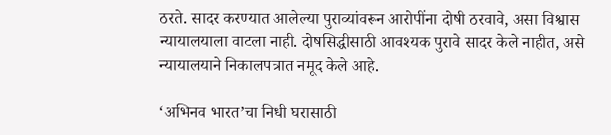ठरते. सादर करण्यात आलेल्या पुराव्यांवरून आरोपींना दोषी ठरवावे, असा विश्वास न्यायालयाला वाटला नाही. दोषसिद्धीसाठी आवश्यक पुरावे सादर केले नाहीत, असे न्यायालयाने निकालपत्रात नमूद केले आहे.

‘अभिनव भारत’चा निधी घरासाठी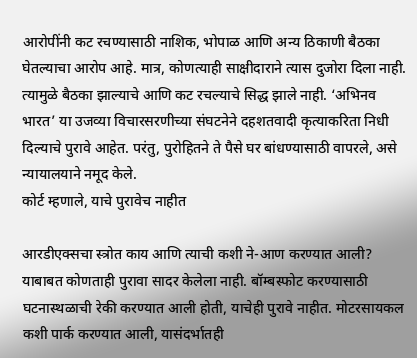आरोपींनी कट रचण्यासाठी नाशिक, भोपाळ आणि अन्य ठिकाणी बैठका घेतल्याचा आरोप आहे. मात्र, कोणत्याही साक्षीदाराने त्यास दुजोरा दिला नाही. त्यामुळे बैठका झाल्याचे आणि कट रचल्याचे सिद्ध झाले नाही. ‘अभिनव भारत’ या उजव्या विचारसरणीच्या संघटनेने दहशतवादी कृत्याकरिता निधी दिल्याचे पुरावे आहेत. परंतु, पुरोहितने ते पैसे घर बांधण्यासाठी वापरले, असे न्यायालयाने नमूद केले.
कोर्ट म्हणाले, याचे पुरावेच नाहीत

आरडीएक्सचा स्त्रोत काय आणि त्याची कशी ने-आण करण्यात आली? याबाबत कोणताही पुरावा सादर केलेला नाही. बॉम्बस्फोट करण्यासाठी घटनास्थळाची रेकी करण्यात आली होती, याचेही पुरावे नाहीत. मोटरसायकल कशी पार्क करण्यात आली, यासंदर्भातही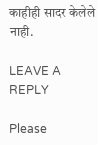काहीही सादर केलेले नाही.

LEAVE A REPLY

Please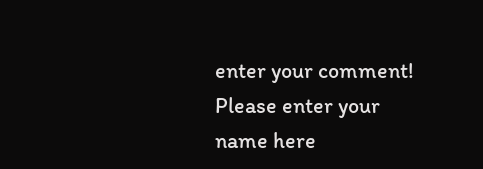enter your comment!
Please enter your name here